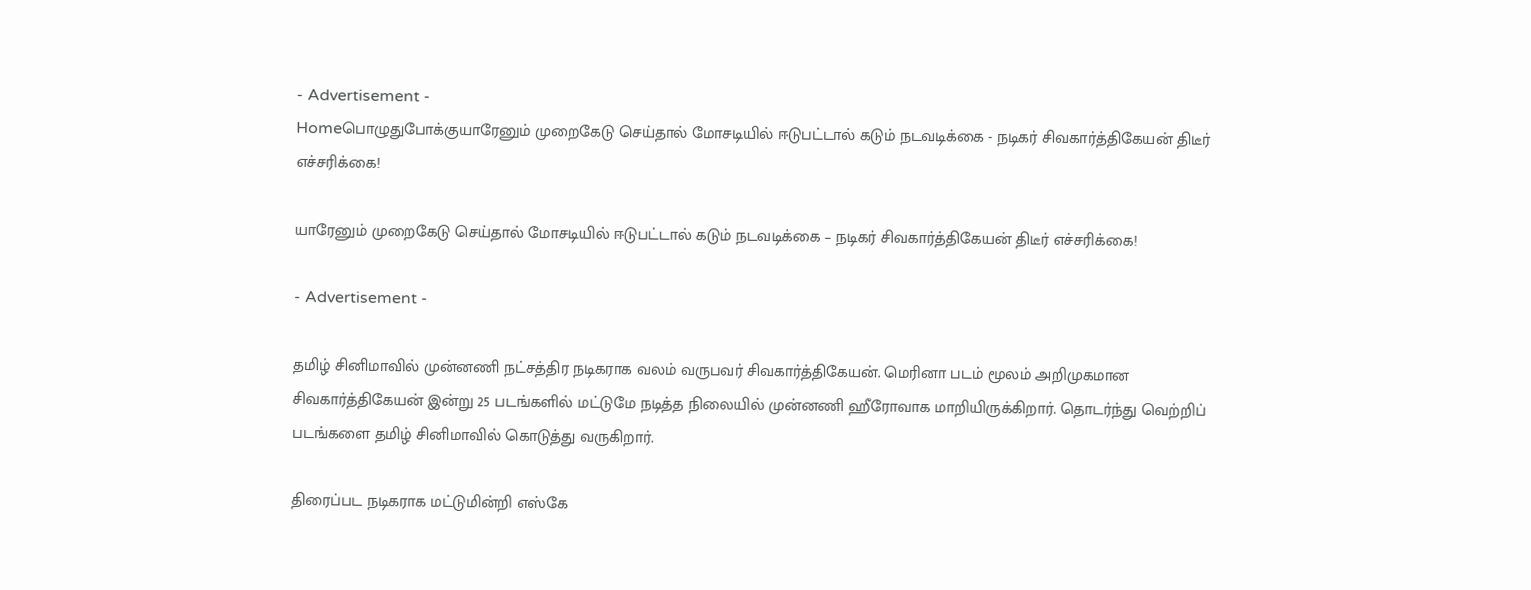- Advertisement -
Homeபொழுதுபோக்குயாரேனும் முறைகேடு செய்தால் மோசடியில் ஈடுபட்டால் கடும் நடவடிக்கை - நடிகர் சிவகார்த்திகேயன் திடீர் எச்சரிக்கை!

யாரேனும் முறைகேடு செய்தால் மோசடியில் ஈடுபட்டால் கடும் நடவடிக்கை – நடிகர் சிவகார்த்திகேயன் திடீர் எச்சரிக்கை!

- Advertisement -

தமிழ் சினிமாவில் முன்னணி நட்சத்திர நடிகராக வலம் வருபவர் சிவகார்த்திகேயன். மெரினா படம் மூலம் அறிமுகமான சிவகார்த்திகேயன் இன்று 25 படங்களில் மட்டுமே நடித்த நிலையில் முன்னணி ஹீரோவாக மாறியிருக்கிறார். தொடர்ந்து வெற்றிப் படங்களை தமிழ் சினிமாவில் கொடுத்து வருகிறார்.

திரைப்பட நடிகராக மட்டுமின்றி எஸ்கே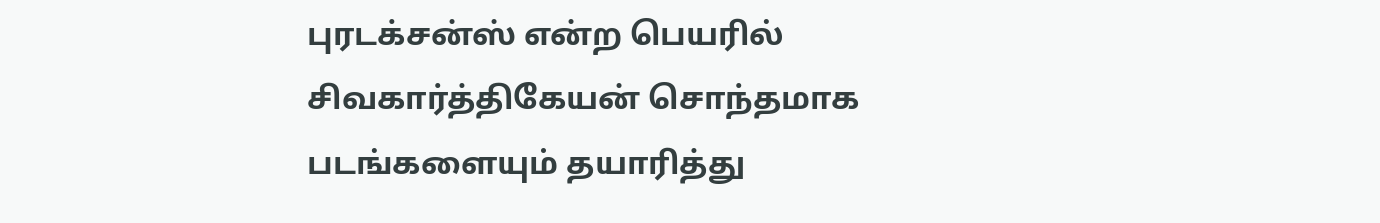புரடக்சன்ஸ் என்ற பெயரில் சிவகார்த்திகேயன் சொந்தமாக படங்களையும் தயாரித்து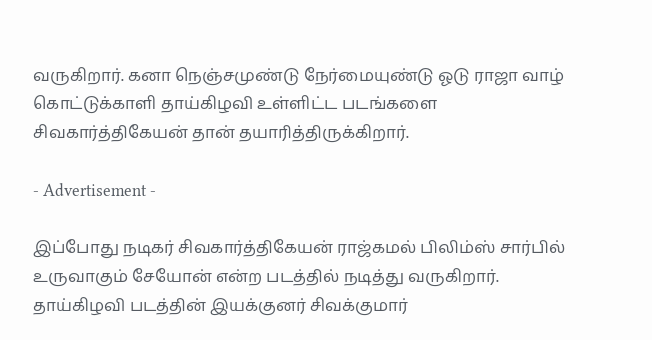வருகிறார். கனா நெஞ்சமுண்டு நேர்மையுண்டு ஓடு ராஜா வாழ் கொட்டுக்காளி தாய்கிழவி உள்ளிட்ட படங்களை சிவகார்த்திகேயன் தான் தயாரித்திருக்கிறார்.

- Advertisement -

இப்போது நடிகர் சிவகார்த்திகேயன் ராஜ்கமல் பிலிம்ஸ் சார்பில் உருவாகும் சேயோன் என்ற படத்தில் நடித்து வருகிறார். தாய்கிழவி படத்தின் இயக்குனர் சிவக்குமார்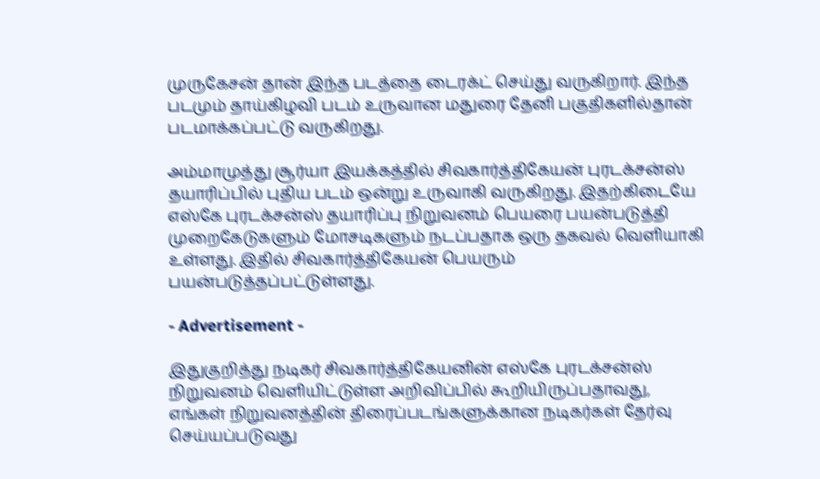முருகேசன் தான் இந்த படத்தை டைரக்ட் செய்து வருகிறார். இந்த படமும் தாய்கிழவி படம் உருவான மதுரை தேனி பகுதிகளில்தான் படமாக்கப்பட்டு வருகிறது.

அம்மாமுத்து சூர்யா இயக்கத்தில் சிவகார்த்திகேயன் புரடக்சன்ஸ் தயாரிப்பில் புதிய படம் ஒன்று உருவாகி வருகிறது. இதற்கிடையே எஸ்கே புரடக்சன்ஸ் தயாரிப்பு நிறுவனம் பெயரை பயன்படுத்தி முறைகேடுகளும் மோசடிகளும் நடப்பதாக ஒரு தகவல் வெளியாகி உள்ளது. இதில் சிவகார்த்திகேயன் பெயரும் பயன்படுத்தப்பட்டுள்ளது.

- Advertisement -

இதுகுறித்து நடிகர் சிவகார்த்திகேயனின் எஸ்கே புரடக்சன்ஸ் நிறுவனம் வெளியிட்டுள்ள அறிவிப்பில் கூறியிருப்பதாவது, எங்கள் நிறுவனத்தின் திரைப்படங்களுக்கான நடிகர்கள் தேர்வு செய்யப்படுவது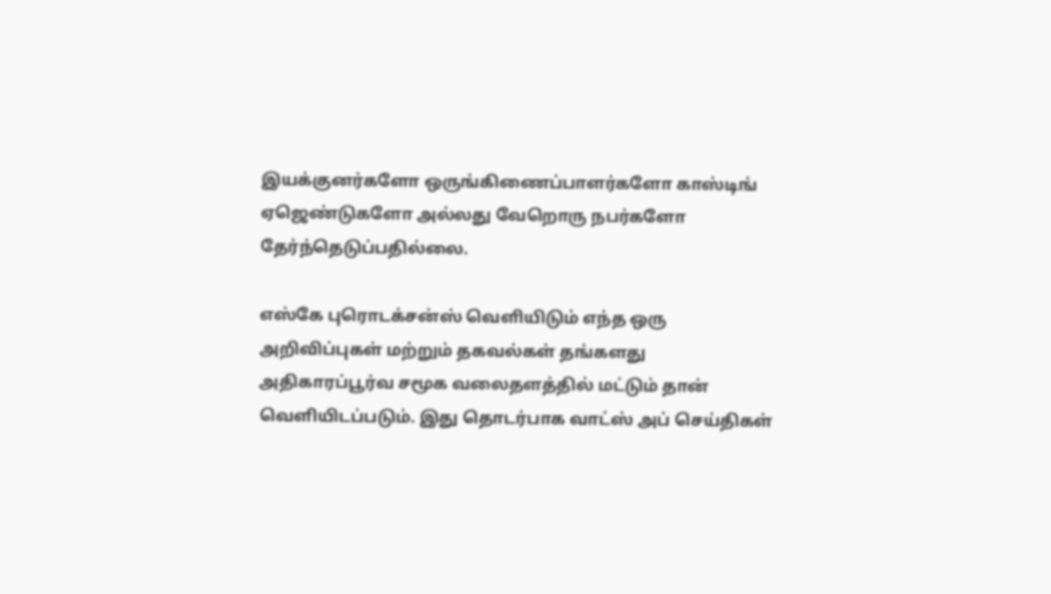இயக்குனர்களோ ஒருங்கிணைப்பாளர்களோ காஸ்டிங் ஏஜெண்டுகளோ அல்லது வேறொரு நபர்களோ தேர்ந்தெடுப்பதில்லை.

எஸ்கே புரொடக்சன்ஸ் வெளியிடும் எந்த ஒரு அறிவிப்புகள் மற்றும் தகவல்கள் தங்களது அதிகாரப்பூர்வ சமூக வலைதளத்தில் மட்டும் தான் வெளியிடப்படும். இது தொடர்பாக வாட்ஸ் அப் செய்திகள்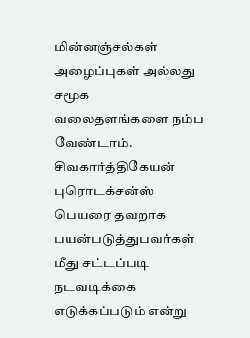மின்னஞ்சல்கள் அழைப்புகள் அல்லது சமூக வலைதளங்களை நம்ப வேண்டாம். சிவகார்த்திகேயன் புரொடக்சன்ஸ் பெயரை தவறாக பயன்படுத்துபவர்கள் மீது சட்டப்படி நடவடிக்கை எடுக்கப்படும் என்று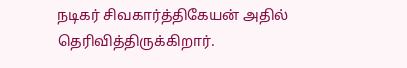நடிகர் சிவகார்த்திகேயன் அதில் தெரிவித்திருக்கிறார்.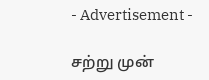- Advertisement -

சற்று முன்